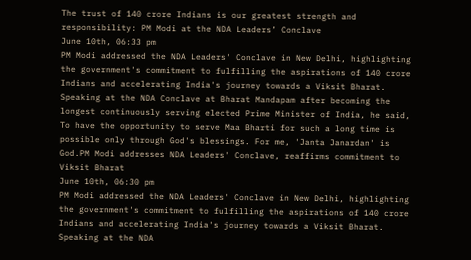The trust of 140 crore Indians is our greatest strength and responsibility: PM Modi at the NDA Leaders’ Conclave
June 10th, 06:33 pm
PM Modi addressed the NDA Leaders' Conclave in New Delhi, highlighting the government's commitment to fulfilling the aspirations of 140 crore Indians and accelerating India's journey towards a Viksit Bharat. Speaking at the NDA Conclave at Bharat Mandapam after becoming the longest continuously serving elected Prime Minister of India, he said, To have the opportunity to serve Maa Bharti for such a long time is possible only through God's blessings. For me, 'Janta Janardan' is God.PM Modi addresses NDA Leaders' Conclave, reaffirms commitment to Viksit Bharat
June 10th, 06:30 pm
PM Modi addressed the NDA Leaders' Conclave in New Delhi, highlighting the government's commitment to fulfilling the aspirations of 140 crore Indians and accelerating India's journey towards a Viksit Bharat. Speaking at the NDA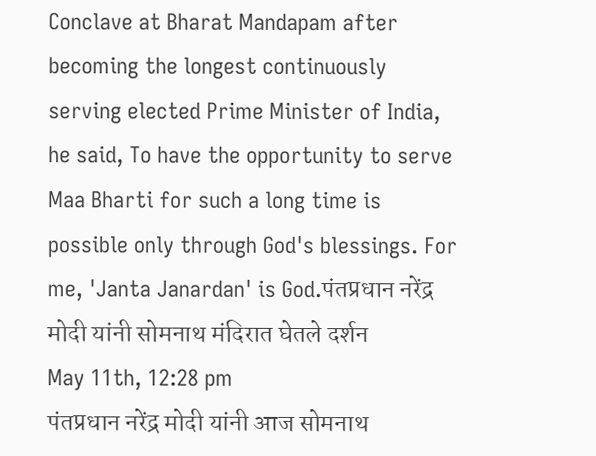Conclave at Bharat Mandapam after becoming the longest continuously serving elected Prime Minister of India, he said, To have the opportunity to serve Maa Bharti for such a long time is possible only through God's blessings. For me, 'Janta Janardan' is God.पंतप्रधान नरेंद्र मोदी यांनी सोमनाथ मंदिरात घेतले दर्शन
May 11th, 12:28 pm
पंतप्रधान नरेंद्र मोदी यांनी आज सोमनाथ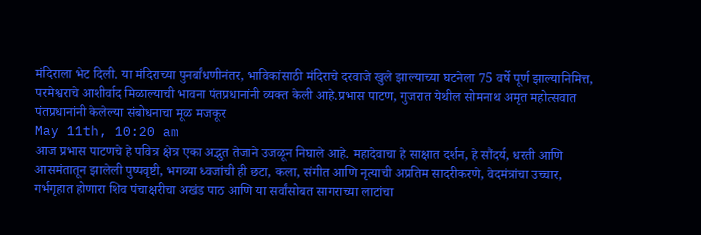मंदिराला भेट दिली. या मंदिराच्या पुनर्बांधणीनंतर, भाविकांसाठी मंदिराचे दरवाजे खुले झाल्याच्या घटनेला 75 वर्षे पूर्ण झाल्यानिमित्त, परमेश्वराचे आशीर्वाद मिळाल्याची भावना पंतप्रधानांनी व्यक्त केली आहे.प्रभास पाटण, गुजरात येथील सोमनाथ अमृत महोत्सवात पंतप्रधानांनी केलेल्या संबोधनाचा मूळ मजकूर
May 11th, 10:20 am
आज प्रभास पाटणचे हे पवित्र क्षेत्र एका अद्भुत तेजाने उजळून निघाले आहे. महादेवाचा हे साक्षात दर्शन, हे सौंदर्य, धरती आणि आसमंतातून झालेली पुष्पवृष्टी, भगव्या ध्वजांची ही छटा, कला, संगीत आणि नृत्याची अप्रतिम सादरीकरणे, वेदमंत्रांचा उच्चार, गर्भगृहात होणारा शिव पंचाक्षरीचा अखंड पाठ आणि या सर्वांसोबत सागराच्या लाटांचा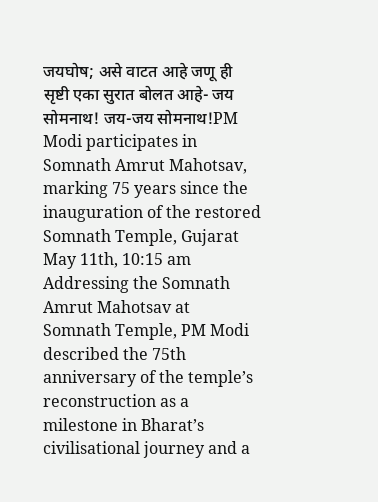जयघोष; असे वाटत आहे जणू ही सृष्टी एका सुरात बोलत आहे- जय सोमनाथ! जय-जय सोमनाथ!PM Modi participates in Somnath Amrut Mahotsav, marking 75 years since the inauguration of the restored Somnath Temple, Gujarat
May 11th, 10:15 am
Addressing the Somnath Amrut Mahotsav at Somnath Temple, PM Modi described the 75th anniversary of the temple’s reconstruction as a milestone in Bharat’s civilisational journey and a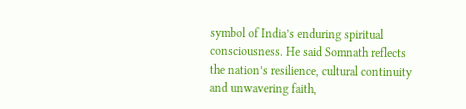symbol of India’s enduring spiritual consciousness. He said Somnath reflects the nation’s resilience, cultural continuity and unwavering faith,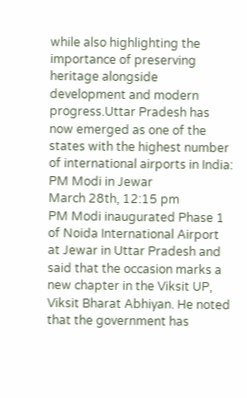while also highlighting the importance of preserving heritage alongside development and modern progress.Uttar Pradesh has now emerged as one of the states with the highest number of international airports in India: PM Modi in Jewar
March 28th, 12:15 pm
PM Modi inaugurated Phase 1 of Noida International Airport at Jewar in Uttar Pradesh and said that the occasion marks a new chapter in the Viksit UP, Viksit Bharat Abhiyan. He noted that the government has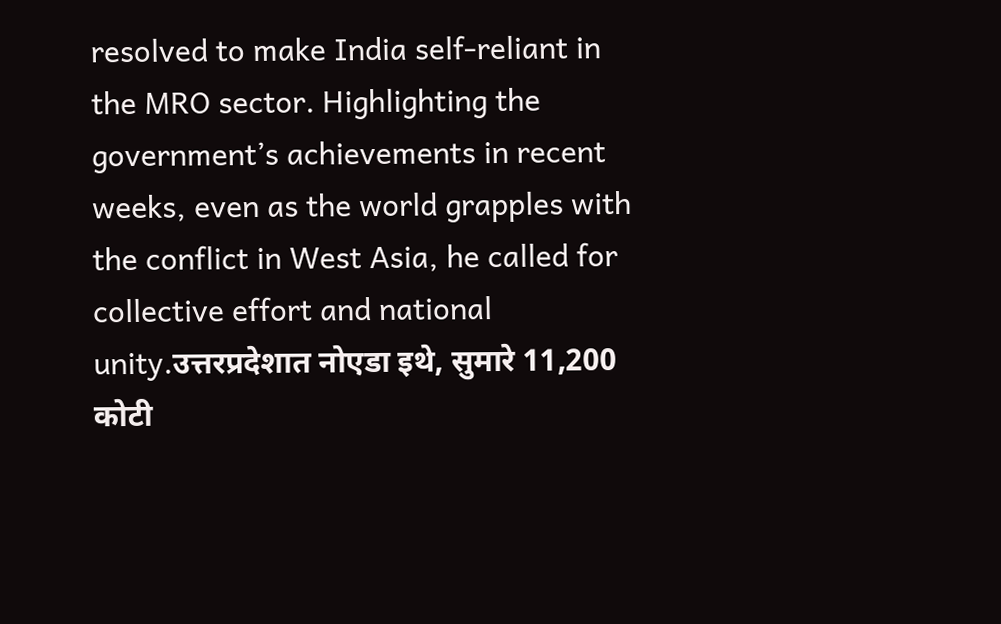resolved to make India self-reliant in the MRO sector. Highlighting the government’s achievements in recent weeks, even as the world grapples with the conflict in West Asia, he called for collective effort and national unity.उत्तरप्रदेशात नोएडा इथे, सुमारे 11,200 कोटी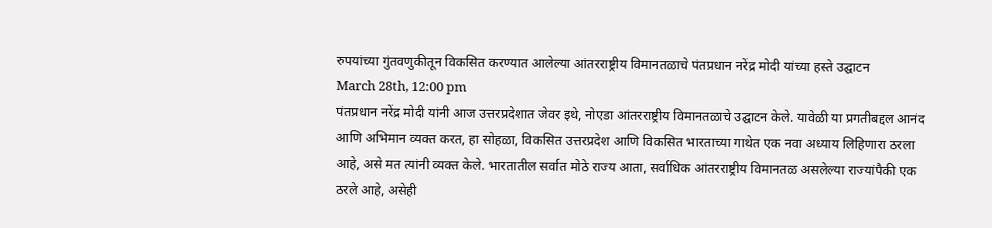रुपयांच्या गुंतवणुकीतून विकसित करण्यात आलेल्या आंतरराष्ट्रीय विमानतळाचे पंतप्रधान नरेंद्र मोदी यांच्या हस्ते उद्घाटन
March 28th, 12:00 pm
पंतप्रधान नरेंद्र मोदी यांनी आज उत्तरप्रदेशात जेवर इथे, नोएडा आंतरराष्ट्रीय विमानतळाचे उद्घाटन केले. यावेळी या प्रगतीबद्दल आनंद आणि अभिमान व्यक्त करत, हा सोहळा, विकसित उत्तरप्रदेश आणि विकसित भारताच्या गाथेत एक नवा अध्याय लिहिणारा ठरला आहे, असे मत त्यांनी व्यक्त केले. भारतातील सर्वात मोठे राज्य आता, सर्वाधिक आंतरराष्ट्रीय विमानतळ असलेल्या राज्यांपैकी एक ठरले आहे, असेही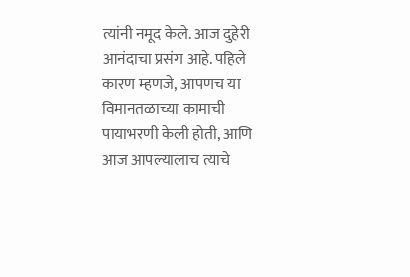त्यांनी नमूद केले. आज दुहेरी आनंदाचा प्रसंग आहे. पहिले कारण म्हणजे, आपणच या विमानतळाच्या कामाची पायाभरणी केली होती, आणि आज आपल्यालाच त्याचे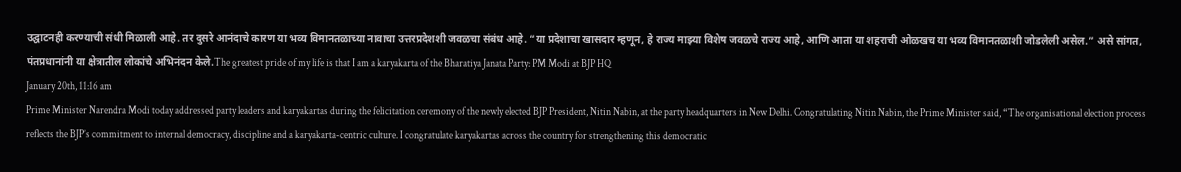उद्घाटनही करण्याची संधी मिळाली आहे. तर दुसरे आनंदाचे कारण या भव्य विमानतळाच्या नावाचा उत्तरप्रदेशशी जवळचा संबंध आहे. “या प्रदेशाचा खासदार म्हणून, हे राज्य माझ्या विशेष जवळचे राज्य आहे, आणि आता या शहराची ओळखच या भव्य विमानतळाशी जोडलेली असेल.” असे सांगत, पंतप्रधानांनी या क्षेत्रातील लोकांचे अभिनंदन केले.The greatest pride of my life is that I am a karyakarta of the Bharatiya Janata Party: PM Modi at BJP HQ
January 20th, 11:16 am
Prime Minister Narendra Modi today addressed party leaders and karyakartas during the felicitation ceremony of the newly elected BJP President, Nitin Nabin, at the party headquarters in New Delhi. Congratulating Nitin Nabin, the Prime Minister said, “The organisational election process reflects the BJP’s commitment to internal democracy, discipline and a karyakarta-centric culture. I congratulate karyakartas across the country for strengthening this democratic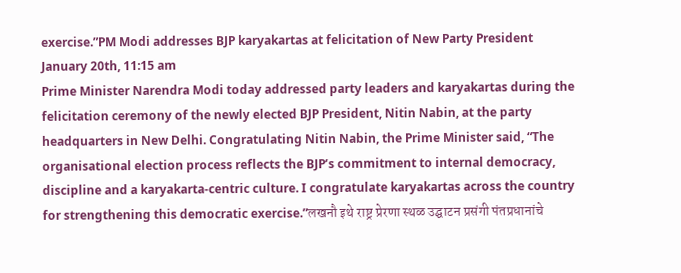exercise.”PM Modi addresses BJP karyakartas at felicitation of New Party President
January 20th, 11:15 am
Prime Minister Narendra Modi today addressed party leaders and karyakartas during the felicitation ceremony of the newly elected BJP President, Nitin Nabin, at the party headquarters in New Delhi. Congratulating Nitin Nabin, the Prime Minister said, “The organisational election process reflects the BJP’s commitment to internal democracy, discipline and a karyakarta-centric culture. I congratulate karyakartas across the country for strengthening this democratic exercise.”लखनौ इथे राष्ट्र प्रेरणा स्थळ उद्घाटन प्रसंगी पंतप्रधानांचे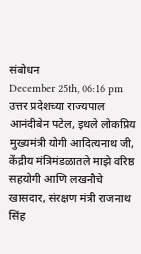संबोधन
December 25th, 06:16 pm
उत्तर प्रदेशच्या राज्यपाल आनंदीबेन पटेल, इथले लोकप्रिय मुख्यमंत्री योगी आदित्यनाथ जी, केंद्रीय मंत्रिमंडळातले माझे वरिष्ठ सहयोगी आणि लखनौचे खासदार, संरक्षण मंत्री राजनाथ सिंह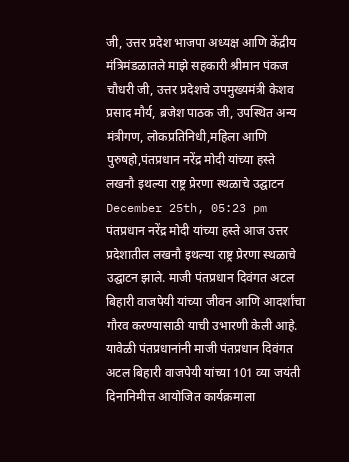जी, उत्तर प्रदेश भाजपा अध्यक्ष आणि केंद्रीय मंत्रिमंडळातले माझे सहकारी श्रीमान पंकज चौधरी जी, उत्तर प्रदेशचे उपमुख्यमंत्री केशव प्रसाद मौर्य, ब्रजेश पाठक जी, उपस्थित अन्य मंत्रीगण, लोकप्रतिनिधी,महिला आणि पुरुषहो,पंतप्रधान नरेंद्र मोदी यांच्या हस्ते लखनौ इथल्या राष्ट्र प्रेरणा स्थळाचे उद्घाटन
December 25th, 05:23 pm
पंतप्रधान नरेंद्र मोदी यांच्या हस्ते आज उत्तर प्रदेशातील लखनौ इथल्या राष्ट्र प्रेरणा स्थळाचे उद्घाटन झाले. माजी पंतप्रधान दिवंगत अटल बिहारी वाजपेयी यांच्या जीवन आणि आदर्शांचा गौरव करण्यासाठी याची उभारणी केली आहे. यावेळी पंतप्रधानांनी माजी पंतप्रधान दिवंगत अटल बिहारी वाजपेयी यांच्या 101 व्या जयंती दिनानिमीत्त आयोजित कार्यक्रमाला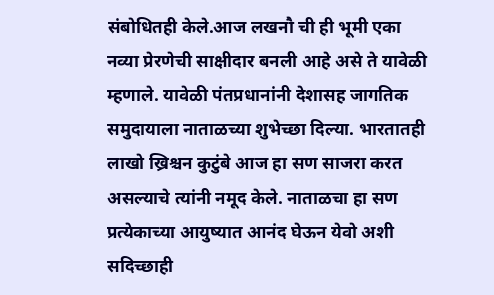संबोधितही केले.आज लखनौ ची ही भूमी एका नव्या प्रेरणेची साक्षीदार बनली आहे असे ते यावेळी म्हणाले. यावेळी पंतप्रधानांनी देशासह जागतिक समुदायाला नाताळच्या शुभेच्छा दिल्या. भारतातही लाखो ख्रिश्चन कुटुंबे आज हा सण साजरा करत असल्याचे त्यांनी नमूद केले. नाताळचा हा सण प्रत्येकाच्या आयुष्यात आनंद घेऊन येवो अशी सदिच्छाही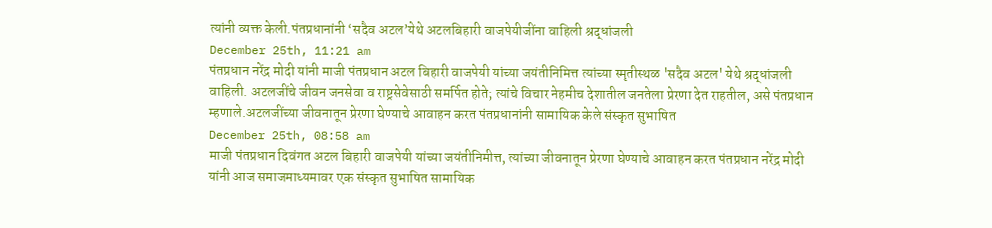त्यांनी व्यक्त केली.पंतप्रधानांनी ‘सदैव अटल’येथे अटलबिहारी वाजपेयीजींना वाहिली श्रद्धांजली
December 25th, 11:21 am
पंतप्रधान नरेंद्र मोदी यांनी माजी पंतप्रधान अटल बिहारी वाजपेयी यांच्या जयंतीनिमित्त त्यांच्या स्मृतीस्थळ 'सदैव अटल' येथे श्रद्धांजली वाहिली. अटलजींचे जीवन जनसेवा व राष्ट्रसेवेसाठी समर्पित होते; त्यांचे विचार नेहमीच देशातील जनतेला प्रेरणा देत राहतील, असे पंतप्रधान म्हणाले.अटलजींच्या जीवनातून प्रेरणा घेण्याचे आवाहन करत पंतप्रधानांनी सामायिक केले संस्कृत सुभाषित
December 25th, 08:58 am
माजी पंतप्रधान दिवंगत अटल बिहारी वाजपेयी यांच्या जयंतीनिमीत्त, त्यांच्या जीवनातून प्रेरणा घेण्याचे आवाहन करत पंतप्रधान नरेंद्र मोदी यांनी आज समाजमाध्यमावर एक संस्कृत सुभाषित सामायिक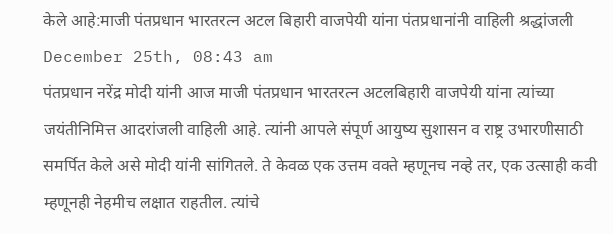केले आहे:माजी पंतप्रधान भारतरत्न अटल बिहारी वाजपेयी यांना पंतप्रधानांनी वाहिली श्रद्धांजली
December 25th, 08:43 am
पंतप्रधान नरेंद्र मोदी यांनी आज माजी पंतप्रधान भारतरत्न अटलबिहारी वाजपेयी यांना त्यांच्या जयंतीनिमित्त आदरांजली वाहिली आहे. त्यांनी आपले संपूर्ण आयुष्य सुशासन व राष्ट्र उभारणीसाठी समर्पित केले असे मोदी यांनी सांगितले. ते केवळ एक उत्तम वक्ते म्हणूनच नव्हे तर, एक उत्साही कवी म्हणूनही नेहमीच लक्षात राहतील. त्यांचे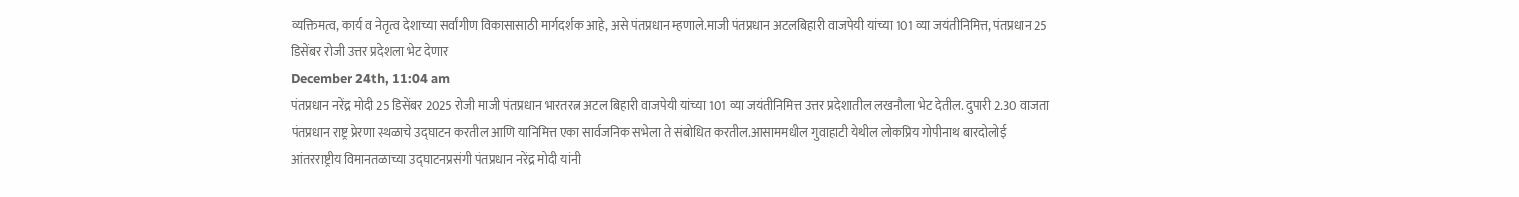व्यक्तिमत्व, कार्य व नेतृत्व देशाच्या सर्वांगीण विकासासाठी मार्गदर्शक आहे, असे पंतप्रधान म्हणाले.माजी पंतप्रधान अटलबिहारी वाजपेयी यांच्या 101 व्या जयंतीनिमित्त, पंतप्रधान 25 डिसेंबर रोजी उत्तर प्रदेशला भेट देणार
December 24th, 11:04 am
पंतप्रधान नरेंद्र मोदी 25 डिसेंबर 2025 रोजी माजी पंतप्रधान भारतरत्न अटल बिहारी वाजपेयी यांच्या 101 व्या जयंतीनिमित्त उत्तर प्रदेशातील लखनौला भेट देतील. दुपारी 2.30 वाजता पंतप्रधान राष्ट्र प्रेरणा स्थळाचे उद्घाटन करतील आणि यानिमित्त एका सार्वजनिक सभेला ते संबोधित करतील.आसाममधील गुवाहाटी येथील लोकप्रिय गोपीनाथ बारदोलोई आंतरराष्ट्रीय विमानतळाच्या उद्घाटनप्रसंगी पंतप्रधान नरेंद्र मोदी यांनी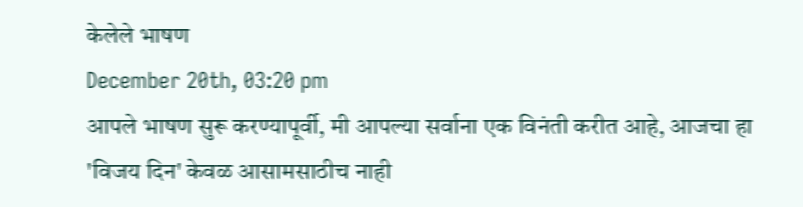केलेले भाषण
December 20th, 03:20 pm
आपले भाषण सुरू करण्यापूर्वी, मी आपल्या सर्वाना एक विनंती करीत आहे, आजचा हा 'विजय दिन' केवळ आसामसाठीच नाही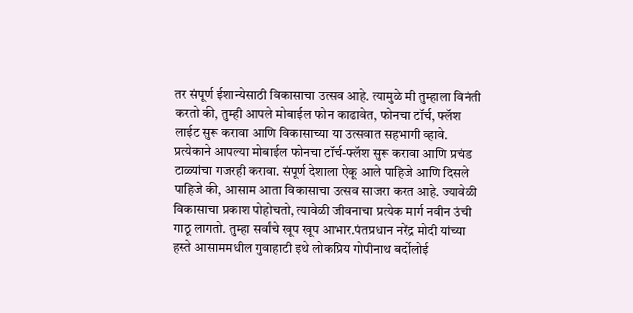तर संपूर्ण ईशान्येसाठी विकासाचा उत्सव आहे. त्यामुळे मी तुम्हाला विनंती करतो की, तुम्ही आपले मोबाईल फोन काढावेत, फोनचा टॉर्च, फ्लॅश लाईट सुरू करावा आणि विकासाच्या या उत्सवात सहभागी व्हावे. प्रत्येकाने आपल्या मोबाईल फोनचा टॉर्च-फ्लॅश सुरू करावा आणि प्रचंड टाळ्यांचा गजरही करावा. संपूर्ण देशाला ऐकू आले पाहिजे आणि दिसले पाहिजे की, आसाम आता विकासाचा उत्सव साजरा करत आहे. ज्यावेळी विकासाचा प्रकाश पोहोचतो, त्यावेळी जीवनाचा प्रत्येक मार्ग नवीन उंची गाठू लागतो. तुम्हा सर्वांचे खूप खूप आभार.पंतप्रधान नरेंद्र मोदी यांच्या हस्ते आसाममधील गुवाहाटी इथे लोकप्रिय गोपीनाथ बर्दोलोई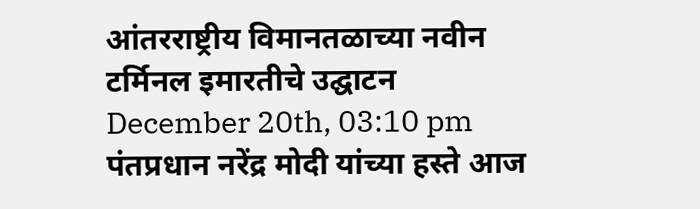आंतरराष्ट्रीय विमानतळाच्या नवीन टर्मिनल इमारतीचे उद्घाटन
December 20th, 03:10 pm
पंतप्रधान नरेंद्र मोदी यांच्या हस्ते आज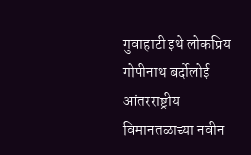गुवाहाटी इथे लोकप्रिय गोपीनाथ बर्दोलोई आंतरराष्ट्रीय विमानतळाच्या नवीन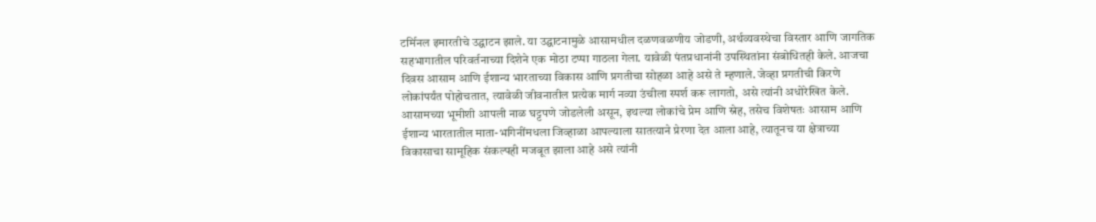टर्मिनल इमारतीचे उद्घाटन झाले. या उद्घाटनामुळे आसामधील दळणवळणीय जोडणी, अर्थव्यवस्थेचा विस्तार आणि जागतिक सहभागातील परिवर्तनाच्या दिशेने एक मोठा टप्पा गाठला गेला. यावेळी पंतप्रधानांनी उपस्थितांना संबोधितही केले. आजचा दिवस आसाम आणि ईशान्य भारताच्या विकास आणि प्रगतीचा सोहळा आहे असे ते म्हणाले. जेव्हा प्रगतीची किरणे लोकांपर्यंत पोहोचतात, त्यावेळी जीवनातील प्रत्येक मार्ग नव्या उंचीला स्पर्श करू लागतो, असे त्यांनी अधोरेखित केले. आसामच्या भूमीशी आपली नाळ घट्टपणे जोडलेली असून, इथल्या लोकांचे प्रेम आणि स्नेह, तसेच विशेषतः आसाम आणि ईशान्य भारतातील माता-भगिनींमधला जिव्हाळा आपल्याला सातत्याने प्रेरणा देत आला आहे, त्यातूनच या क्षेत्राच्या विकासाचा सामूहिक संकल्पही मजबूत झाला आहे असे त्यांनी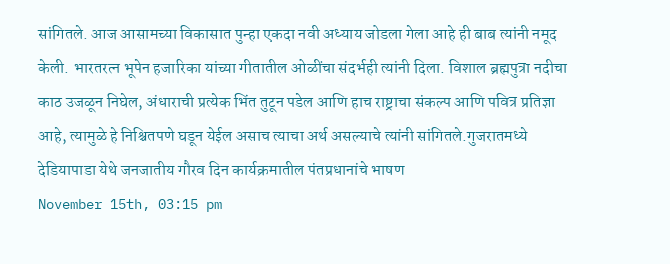सांगितले. आज आसामच्या विकासात पुन्हा एकदा नवी अध्याय जोडला गेला आहे ही बाब त्यांनी नमूद केली. भारतरत्न भूपेन हजारिका यांच्या गीतातील ओळींचा संदर्भही त्यांनी दिला. विशाल ब्रह्मपुत्रा नदीचा काठ उजळून निघेल, अंधाराची प्रत्येक भिंत तुटून पडेल आणि हाच राष्ट्राचा संकल्प आणि पवित्र प्रतिज्ञा आहे, त्यामुळे हे निश्चितपणे घडून येईल असाच त्याचा अर्थ असल्याचे त्यांनी सांगितले.गुजरातमध्ये देडियापाडा येथे जनजातीय गौरव दिन कार्यक्रमातील पंतप्रधानांचे भाषण
November 15th, 03:15 pm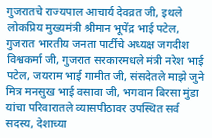गुजरातचे राज्यपाल आचार्य देवव्रत जी, इथले लोकप्रिय मुख्यमंत्री श्रीमान भूपेंद्र भाई पटेल, गुजरात भारतीय जनता पार्टीचे अध्यक्ष जगदीश विश्वकर्मा जी, गुजरात सरकारमधले मंत्री नरेश भाई पटेल, जयराम भाई गामीत जी, संसदेतले माझे जुने मित्र मनसुख भाई वसावा जी, भगवान बिरसा मुंडा यांचा परिवारातले व्यासपीठावर उपस्थित सर्व सदस्य, देशाच्या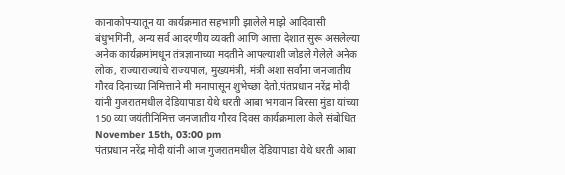कानाकोपऱ्यातून या कार्यक्रमात सहभागी झालेले माझे आदिवासी बंधुभगिनी, अन्य सर्व आदरणीय व्यक्ती आणि आत्ता देशात सुरू असलेल्या अनेक कार्यक्रमांमधून तंत्रज्ञानाच्या मदतीने आपल्याशी जोडले गेलेले अनेक लोक, राज्याराज्यांचे राज्यपाल, मुख्यमंत्री, मंत्री अशा सर्वांना जनजातीय गौरव दिनाच्या निमित्ताने मी मनापासून शुभेच्छा देतो.पंतप्रधान नरेंद्र मोदी यांनी गुजरातमधील देडियापाडा येथे धरती आबा भगवान बिरसा मुंडा यांच्या 150 व्या जयंतीनिमित्त जनजातीय गौरव दिवस कार्यक्रमाला केले संबोधित
November 15th, 03:00 pm
पंतप्रधान नरेंद्र मोदी यांनी आज गुजरातमधील देडियापाडा येथे धरती आबा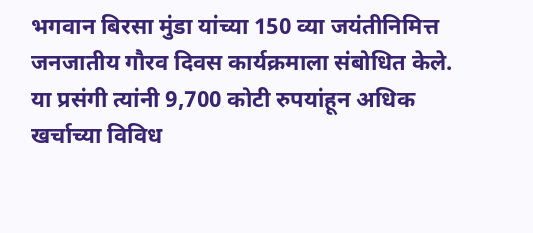भगवान बिरसा मुंडा यांच्या 150 व्या जयंतीनिमित्त जनजातीय गौरव दिवस कार्यक्रमाला संबोधित केले. या प्रसंगी त्यांनी 9,700 कोटी रुपयांहून अधिक खर्चाच्या विविध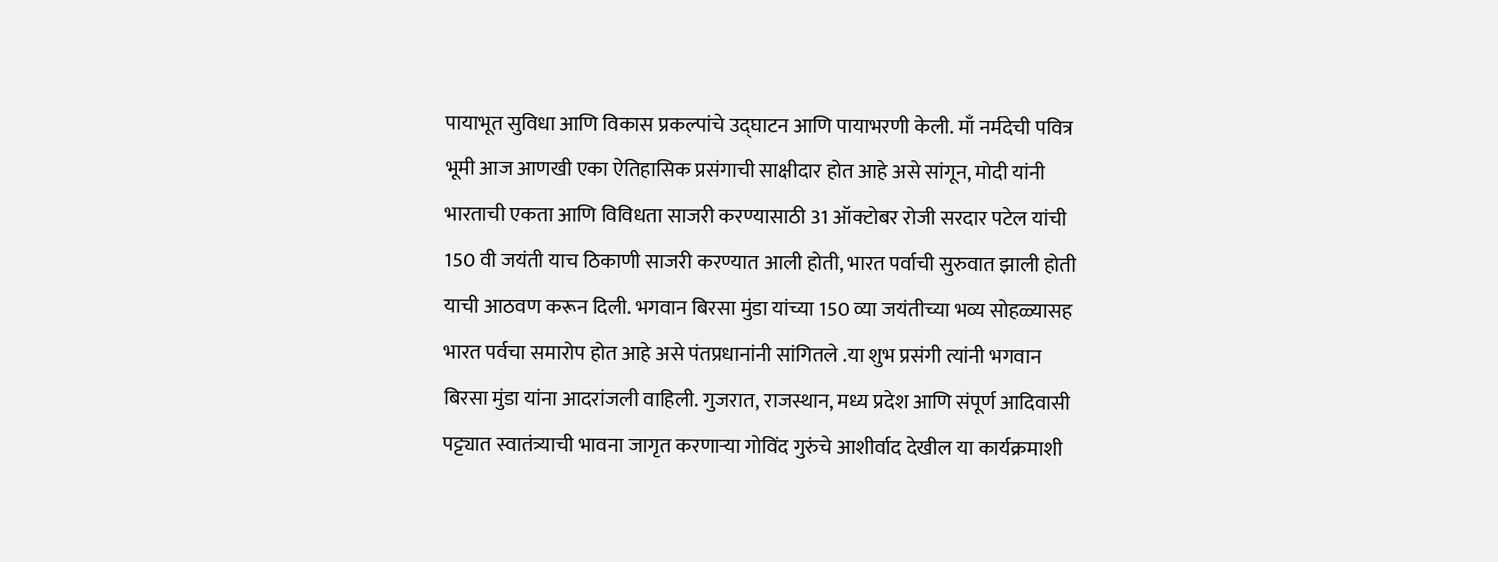पायाभूत सुविधा आणि विकास प्रकल्पांचे उद्घाटन आणि पायाभरणी केली. माँ नर्मदेची पवित्र भूमी आज आणखी एका ऐतिहासिक प्रसंगाची साक्षीदार होत आहे असे सांगून, मोदी यांनी भारताची एकता आणि विविधता साजरी करण्यासाठी 31 ऑक्टोबर रोजी सरदार पटेल यांची 150 वी जयंती याच ठिकाणी साजरी करण्यात आली होती, भारत पर्वाची सुरुवात झाली होती याची आठवण करून दिली. भगवान बिरसा मुंडा यांच्या 150 व्या जयंतीच्या भव्य सोहळ्यासह भारत पर्वचा समारोप होत आहे असे पंतप्रधानांनी सांगितले .या शुभ प्रसंगी त्यांनी भगवान बिरसा मुंडा यांना आदरांजली वाहिली. गुजरात, राजस्थान, मध्य प्रदेश आणि संपूर्ण आदिवासी पट्ट्यात स्वातंत्र्याची भावना जागृत करणाऱ्या गोविंद गुरुंचे आशीर्वाद देखील या कार्यक्रमाशी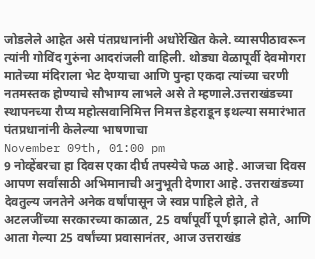जोडलेले आहेत असे पंतप्रधानांनी अधोरेखित केले. व्यासपीठावरून त्यांनी गोविंद गुरुंना आदरांजली वाहिली. थोड्या वेळापूर्वी देवमोगरा मातेच्या मंदिराला भेट देण्याचा आणि पुन्हा एकदा त्यांच्या चरणी नतमस्तक होण्याचे सौभाग्य लाभले असे ते म्हणाले.उत्तराखंडच्या स्थापनच्या रौप्य महोत्सवानिमित्त निमत्त डेहराडून इथल्या समारंभात पंतप्रधानांनी केलेल्या भाषणाचा
November 09th, 01:00 pm
9 नोव्हेंबरचा हा दिवस एका दीर्घ तपस्येचे फळ आहे. आजचा दिवस आपण सर्वांसाठी अभिमानाची अनुभूती देणारा आहे. उत्तराखंडच्या देवतुल्य जनतेने अनेक वर्षांपासून जे स्वप्न पाहिले होते, ते अटलजींच्या सरकारच्या काळात, 25 वर्षांपूर्वी पूर्ण झाले होते, आणि आता गेल्या 25 वर्षांच्या प्रवासानंतर, आज उत्तराखंड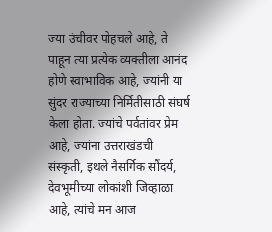ज्या उंचीवर पोहचले आहे, ते पाहून त्या प्रत्येक व्यक्तीला आनंद होणे स्वाभाविक आहे, ज्यांनी या सुंदर राज्याच्या निर्मितीसाठी संघर्ष केला होता. ज्यांचे पर्वतांवर प्रेम आहे, ज्यांना उत्तराखंडची संस्कृती, इथले नैसर्गिक सौंदर्य, देवभूमीच्या लोकांशी जिव्हाळा आहे, त्यांचे मन आज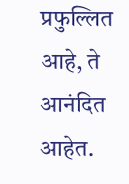प्रफुल्लित आहे, ते आनंदित आहेत.